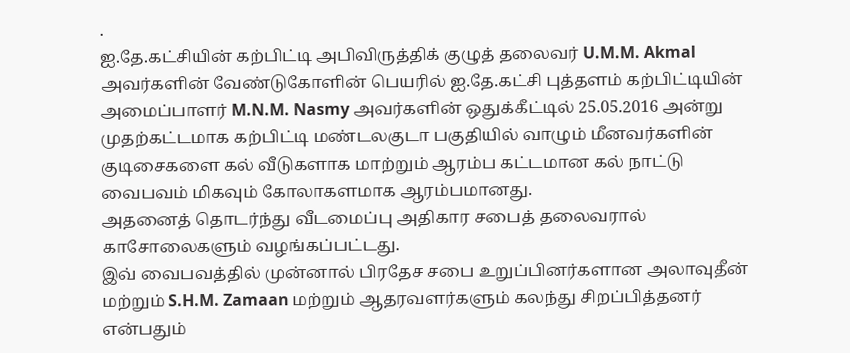.
ஐ.தே.கட்சியின் கற்பிட்டி அபிவிருத்திக் குழுத் தலைவர் U.M.M. Akmal அவர்களின் வேண்டுகோளின் பெயரில் ஐ.தே.கட்சி புத்தளம் கற்பிட்டியின் அமைப்பாளர் M.N.M. Nasmy அவர்களின் ஒதுக்கீட்டில் 25.05.2016 அன்று முதற்கட்டமாக கற்பிட்டி மண்டலகுடா பகுதியில் வாழும் மீனவர்களின் குடிசைகளை கல் வீடுகளாக மாற்றும் ஆரம்ப கட்டமான கல் நாட்டு வைபவம் மிகவும் கோலாகளமாக ஆரம்பமானது.
அதனைத் தொடர்ந்து வீடமைப்பு அதிகார சபைத் தலைவரால் காசோலைகளும் வழங்கப்பட்டது.
இவ் வைபவத்தில் முன்னால் பிரதேச சபை உறுப்பினர்களான அலாவுதீன் மற்றும் S.H.M. Zamaan மற்றும் ஆதரவளர்களும் கலந்து சிறப்பித்தனர் என்பதும்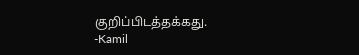குறிப்பிடத்தக்கது.
-Kamil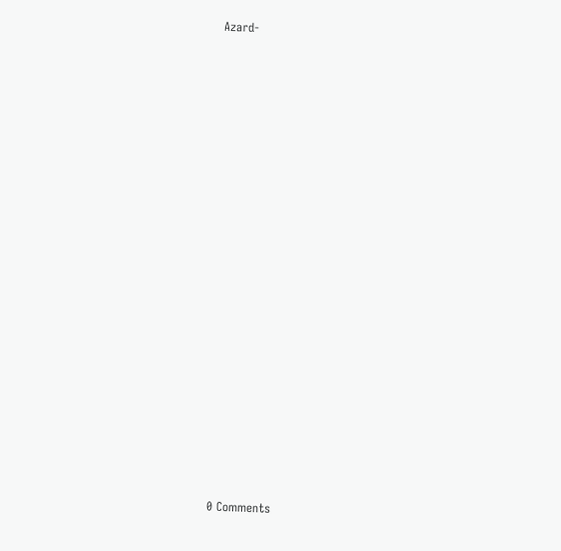Azard-



















0 Comments